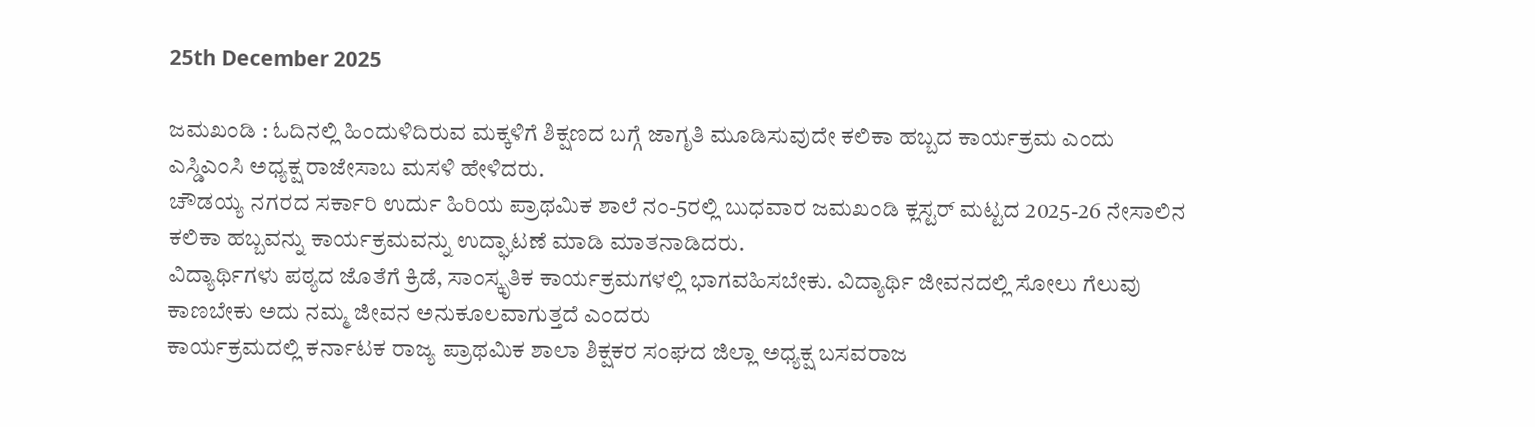25th December 2025

ಜಮಖಂಡಿ : ಓದಿನಲ್ಲಿ ಹಿಂದುಳಿದಿರುವ ಮಕ್ಕಳಿಗೆ ಶಿಕ್ಷಣದ ಬಗ್ಗೆ ಜಾಗೃತಿ ಮೂಡಿಸುವುದೇ ಕಲಿಕಾ ಹಬ್ಬದ ಕಾರ್ಯಕ್ರಮ ಎಂದು ಎಸ್ಡಿಎಂಸಿ ಅಧ್ಯಕ್ಷ ರಾಜೇಸಾಬ ಮಸಳಿ ಹೇಳಿದರು.
ಚೌಡಯ್ಯ ನಗರದ ಸರ್ಕಾರಿ ಉರ್ದು ಹಿರಿಯ ಪ್ರಾಥಮಿಕ ಶಾಲೆ ನಂ-5ರಲ್ಲಿ ಬುಧವಾರ ಜಮಖಂಡಿ ಕ್ಲಸ್ಟರ್ ಮಟ್ಟದ 2025-26 ನೇಸಾಲಿನ ಕಲಿಕಾ ಹಬ್ಬವನ್ನು ಕಾರ್ಯಕ್ರಮವನ್ನು ಉದ್ಘಾಟಣೆ ಮಾಡಿ ಮಾತನಾಡಿದರು.
ವಿದ್ಯಾರ್ಥಿಗಳು ಪಠ್ಯದ ಜೊತೆಗೆ ಕ್ರಿಡೆ, ಸಾಂಸ್ಕೃತಿಕ ಕಾರ್ಯಕ್ರಮಗಳಲ್ಲಿ ಭಾಗವಹಿಸಬೇಕು. ವಿದ್ಯಾರ್ಥಿ ಜೀವನದಲ್ಲಿ ಸೋಲು ಗೆಲುವು ಕಾಣಬೇಕು ಅದು ನಮ್ಮ ಜೀವನ ಅನುಕೂಲವಾಗುತ್ತದೆ ಎಂದರು
ಕಾರ್ಯಕ್ರಮದಲ್ಲಿ ಕರ್ನಾಟಕ ರಾಜ್ಯ ಪ್ರಾಥಮಿಕ ಶಾಲಾ ಶಿಕ್ಷಕರ ಸಂಘದ ಜಿಲ್ಲಾ ಅಧ್ಯಕ್ಷ ಬಸವರಾಜ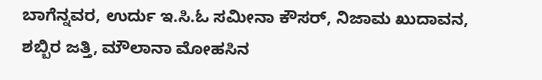ಬಾಗೆನ್ನವರ, ಉರ್ದು ಇ.ಸಿ.ಓ ಸಮೀನಾ ಕೌಸರ್, ನಿಜಾಮ ಖುದಾವನ, ಶಬ್ಬಿರ ಜತ್ತಿ, ಮೌಲಾನಾ ಮೋಹಸಿನ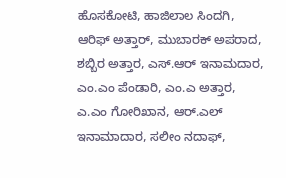ಹೊಸಕೋಟಿ, ಹಾಜಿಲಾಲ ಸಿಂದಗಿ, ಆರಿಫ್ ಅತ್ತಾರ್, ಮುಬಾರಕ್ ಅಪರಾದ, ಶಬ್ಬಿರ ಅತ್ತಾರ, ಎಸ್.ಆರ್ ಇನಾಮದಾರ, ಎಂ.ಎಂ ಪೆಂಡಾರಿ, ಎಂ.ಎ ಅತ್ತಾರ, ಎ.ಎಂ ಗೋರಿಖಾನ, ಆರ್.ಎಲ್ ಇನಾಮಾದಾರ, ಸಲೀಂ ನದಾಫ್,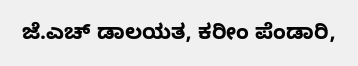ಜೆ.ಎಚ್ ಡಾಲಯತ, ಕರೀಂ ಪೆಂಡಾರಿ,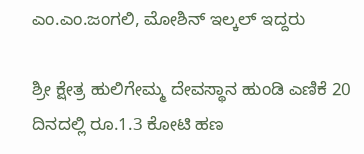ಎಂ.ಎಂ.ಜಂಗಲಿ, ಮೋಶಿನ್ ಇಲ್ಕಲ್ ಇದ್ದರು

ಶ್ರೀ ಕ್ಷೇತ್ರ ಹುಲಿಗೇಮ್ಮ ದೇವಸ್ಥಾನ ಹುಂಡಿ ಎಣಿಕೆ 20 ದಿನದಲ್ಲಿ ರೂ.1.3 ಕೋಟಿ ಹಣ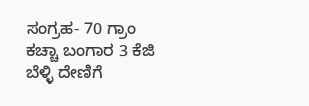ಸಂಗ್ರಹ- 70 ಗ್ರಾಂ ಕಚ್ಚಾ ಬಂಗಾರ 3 ಕೆಜಿ ಬೆಳ್ಳಿ ದೇಣಿಗೆ